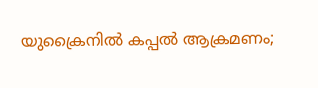യുക്രൈനില്‍ കപ്പല്‍ ആക്രമണം;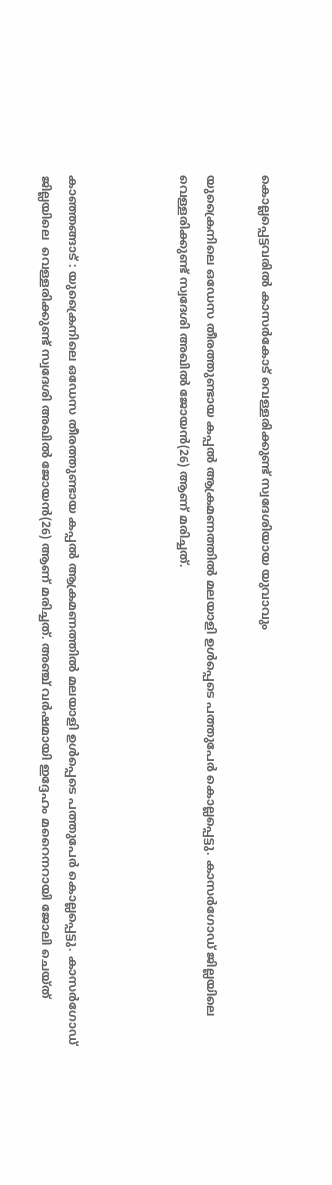കൊല്ലപ്പെട്ടവരില്‍ കാസർകോട് വെള്ളരിക്കുണ്ട് സ്വദേശിയായ യുവാവും

യുക്രൈനിലെ ഒഡേസ തീരത്തുണ്ടായ കപ്പല്‍ ആക്രമണത്തില്‍ മലയാളി ഉള്‍പ്പെടെ പത്തുപേര്‍ കൊല്ലപ്പെട്ടു. കാസര്‍ഗോഡ് ജില്ലയിലെ  വെള്ളരിക്കുണ്ട് സ്വദേശി അഖില്‍ ജോയന്‍(26) ആണ് മരിച്ചത്.



കാഞ്ഞങ്ങാട് : യുക്രൈനിലെ ഒഡേസ തീരത്തുണ്ടായ കപ്പല്‍ ആക്രമണത്തില്‍ മലയാളി ഉള്‍പ്പെടെ പത്തുപേര്‍ കൊല്ലപ്പെട്ടു. കാസര്‍ഗോഡ് ജില്ലയിലെ  വെള്ളരിക്കുണ്ട് സ്വദേശി അഖില്‍ ജോയന്‍(26) ആണ് മരിച്ചത്. അഞ്ച് വര്‍ഷമായി ഇദ്ദേഹം മറൈനറായി ജോലി ചെയ്ത്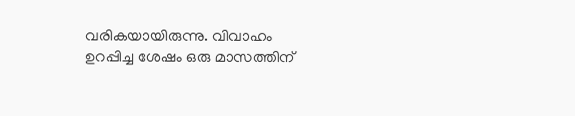വരികയായിരുന്നു. വിവാഹം ഉറപ്പിച്ച ശേഷം ഒരു മാസത്തിന്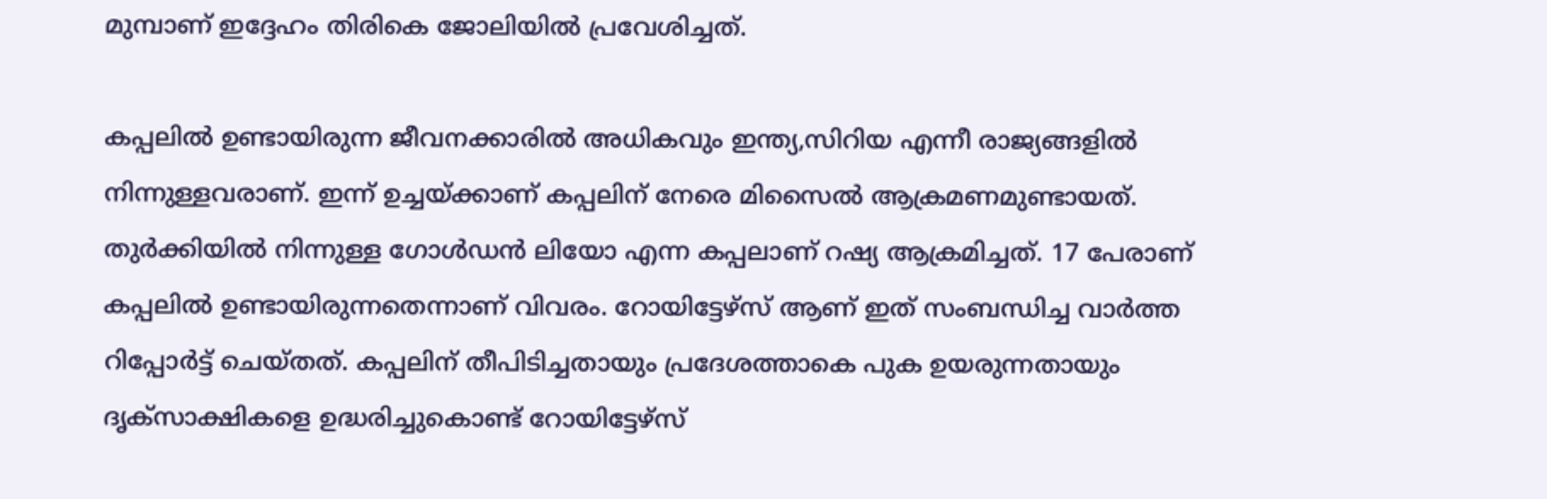മുമ്പാണ് ഇദ്ദേഹം തിരികെ ജോലിയില്‍ പ്രവേശിച്ചത്.

കപ്പലില്‍ ഉണ്ടായിരുന്ന ജീവനക്കാരില്‍ അധികവും ഇന്ത്യ,സിറിയ എന്നീ രാജ്യങ്ങളില്‍ നിന്നുള്ളവരാണ്. ഇന്ന് ഉച്ചയ്ക്കാണ് കപ്പലിന് നേരെ മിസൈല്‍ ആക്രമണമുണ്ടായത്. തുര്‍ക്കിയില്‍ നിന്നുള്ള ഗോള്‍ഡന്‍ ലിയോ എന്ന കപ്പലാണ് റഷ്യ ആക്രമിച്ചത്. 17 പേരാണ് കപ്പലില്‍ ഉണ്ടായിരുന്നതെന്നാണ് വിവരം. റോയിട്ടേഴ്‌സ് ആണ് ഇത് സംബന്ധിച്ച വാര്‍ത്ത റിപ്പോര്‍ട്ട് ചെയ്തത്. കപ്പലിന് തീപിടിച്ചതായും പ്രദേശത്താകെ പുക ഉയരുന്നതായും ദൃക്‌സാക്ഷികളെ ഉദ്ധരിച്ചുകൊണ്ട് റോയിട്ടേഴ്‌സ്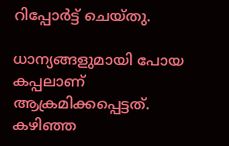റിപ്പോര്‍ട്ട് ചെയ്തു.

ധാന്യങ്ങളുമായി പോയ കപ്പലാണ് ആക്രമിക്കപ്പെട്ടത്. കഴിഞ്ഞ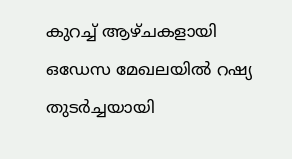കുറച്ച് ആഴ്ചകളായി ഒഡേസ മേഖലയില്‍ റഷ്യ തുടര്‍ച്ചയായി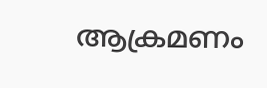ആക്രമണം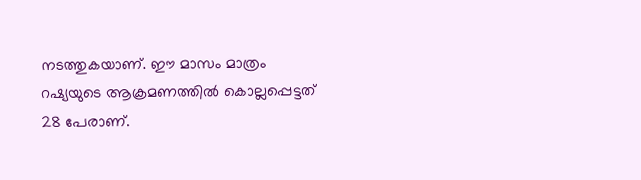നടത്തുകയാണ്. ഈ മാസം മാത്രം റഷ്യയുടെ ആക്രമണത്തില്‍ കൊല്ലപ്പെട്ടത് 28 പേരാണ്.